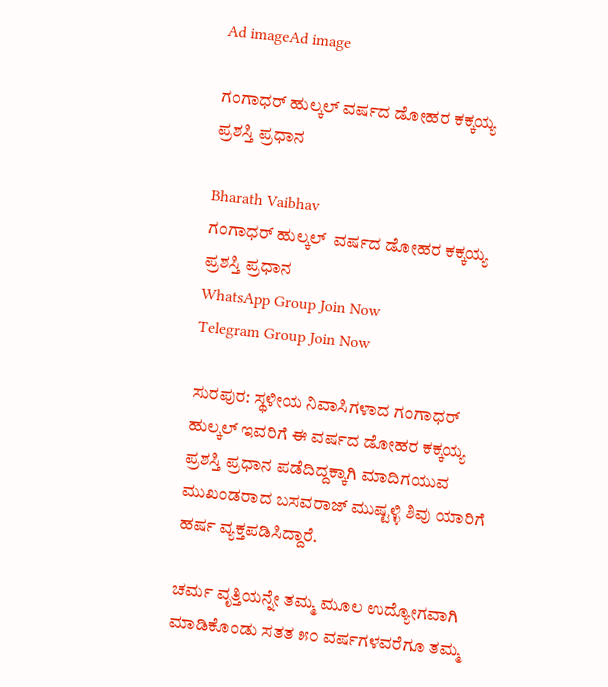Ad imageAd image

ಗಂಗಾಧರ್ ಹುಲ್ಕಲ್ ವರ್ಷದ ಡೋಹರ ಕಕ್ಕಯ್ಯ ಪ್ರಶಸ್ತಿ ಪ್ರಧಾನ

Bharath Vaibhav
ಗಂಗಾಧರ್ ಹುಲ್ಕಲ್  ವರ್ಷದ ಡೋಹರ ಕಕ್ಕಯ್ಯ ಪ್ರಶಸ್ತಿ ಪ್ರಧಾನ
WhatsApp Group Join Now
Telegram Group Join Now

ಸುರಪುರ: ಸ್ಥಳೀಯ ನಿವಾಸಿಗಳಾದ ಗಂಗಾಧರ್ ಹುಲ್ಕಲ್ ಇವರಿಗೆ ಈ ವರ್ಷದ ಡೋಹರ ಕಕ್ಕಯ್ಯ ಪ್ರಶಸ್ತಿ ಪ್ರಧಾನ ಪಡೆದಿದ್ದಕ್ಕಾಗಿ ಮಾದಿಗಯುವ ಮುಖಂಡರಾದ ಬಸವರಾಜ್ ಮುಷ್ಟಳ್ಳಿ ಶಿವು ಯಾರಿಗೆ ಹರ್ಷ ವ್ಯಕ್ತಪಡಿಸಿದ್ದಾರೆ.

ಚರ್ಮ ವೃತ್ತಿಯನ್ನೇ ತಮ್ಮ ಮೂಲ ಉದ್ಯೋಗವಾಗಿ ಮಾಡಿಕೊಂಡು ಸತತ ೫೦ ವರ್ಷಗಳವರೆಗೂ ತಮ್ಮ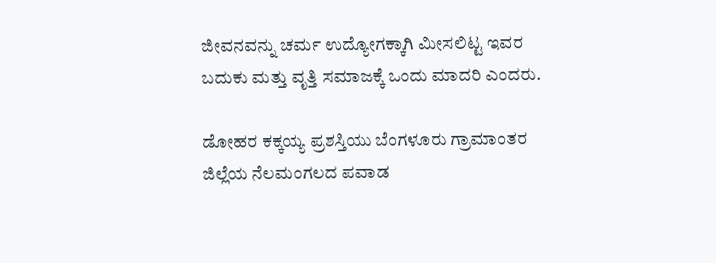ಜೀವನವನ್ನು ಚರ್ಮ ಉದ್ಯೋಗಕ್ಕಾಗಿ ಮೀಸಲಿಟ್ಟ ಇವರ ಬದುಕು ಮತ್ತು ವೃತ್ತಿ ಸಮಾಜಕ್ಕೆ ಒಂದು ಮಾದರಿ ಎಂದರು.

ಡೋಹರ ಕಕ್ಕಯ್ಯ ಪ್ರಶಸ್ತಿಯು ಬೆಂಗಳೂರು ಗ್ರಾಮಾಂತರ ಜಿಲ್ಲೆಯ ನೆಲಮಂಗಲದ ಪವಾಡ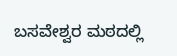ಬಸವೇಶ್ವರ ಮಠದಲ್ಲಿ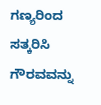ಗಣ್ಯರಿಂದ ಸತ್ಕರಿಸಿ ಗೌರವವನ್ನು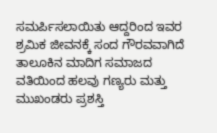ಸಮರ್ಪಿಸಲಾಯಿತು ಆದ್ದರಿಂದ ಇವರ ಶ್ರಮಿಕ ಜೀವನಕ್ಕೆ ಸಂದ ಗೌರವವಾಗಿದೆ ತಾಲೂಕಿನ ಮಾದಿಗ ಸಮಾಜದ ವತಿಯಿಂದ ಹಲವು ಗಣ್ಯರು ಮತ್ತು ಮುಖಂಡರು ಪ್ರಶಸ್ತಿ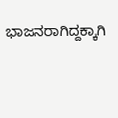ಭಾಜನರಾಗಿದ್ದಕ್ಕಾಗಿ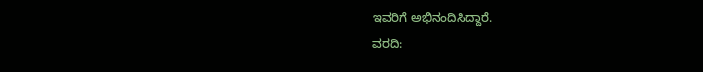ಇವರಿಗೆ ಅಭಿನಂದಿಸಿದ್ದಾರೆ.
ವರದಿ: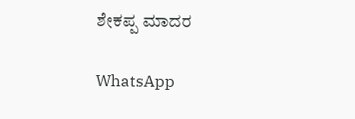ಶೇಕಪ್ಪ ಮಾದರ

WhatsApp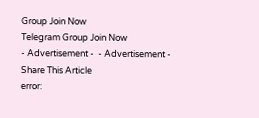Group Join Now
Telegram Group Join Now
- Advertisement -  - Advertisement -
Share This Article
error: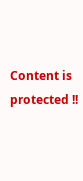Content is protected !!